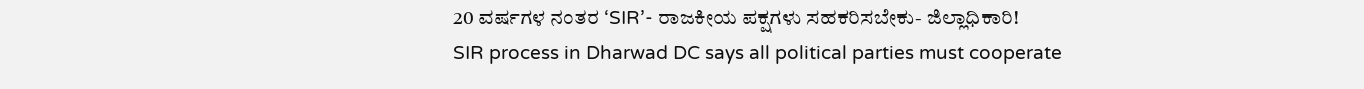20 ವರ್ಷಗಳ ನಂತರ ‘SIR’- ರಾಜಕೀಯ ಪಕ್ಷಗಳು ಸಹಕರಿಸಬೇಕು- ಜಿಲ್ಲಾಧಿಕಾರಿ!
SIR process in Dharwad DC says all political parties must cooperate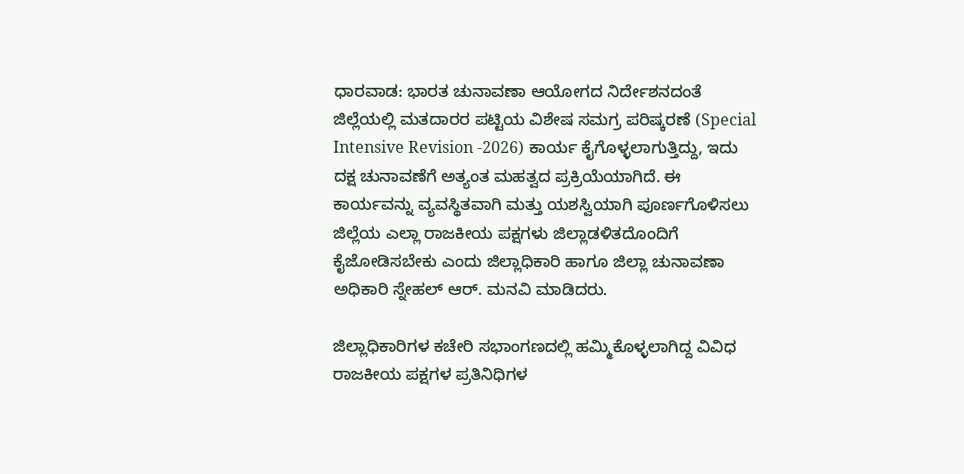ಧಾರವಾಡ: ಭಾರತ ಚುನಾವಣಾ ಆಯೋಗದ ನಿರ್ದೇಶನದಂತೆ ಜಿಲ್ಲೆಯಲ್ಲಿ ಮತದಾರರ ಪಟ್ಟಿಯ ವಿಶೇಷ ಸಮಗ್ರ ಪರಿಷ್ಕರಣೆ (Special Intensive Revision -2026) ಕಾರ್ಯ ಕೈಗೊಳ್ಳಲಾಗುತ್ತಿದ್ದು, ಇದು ದಕ್ಷ ಚುನಾವಣೆಗೆ ಅತ್ಯಂತ ಮಹತ್ವದ ಪ್ರಕ್ರಿಯೆಯಾಗಿದೆ. ಈ ಕಾರ್ಯವನ್ನು ವ್ಯವಸ್ಥಿತವಾಗಿ ಮತ್ತು ಯಶಸ್ವಿಯಾಗಿ ಪೂರ್ಣಗೊಳಿಸಲು ಜಿಲ್ಲೆಯ ಎಲ್ಲಾ ರಾಜಕೀಯ ಪಕ್ಷಗಳು ಜಿಲ್ಲಾಡಳಿತದೊಂದಿಗೆ ಕೈಜೋಡಿಸಬೇಕು ಎಂದು ಜಿಲ್ಲಾಧಿಕಾರಿ ಹಾಗೂ ಜಿಲ್ಲಾ ಚುನಾವಣಾ ಅಧಿಕಾರಿ ಸ್ನೇಹಲ್ ಆರ್. ಮನವಿ ಮಾಡಿದರು.

ಜಿಲ್ಲಾಧಿಕಾರಿಗಳ ಕಚೇರಿ ಸಭಾಂಗಣದಲ್ಲಿ ಹಮ್ಮಿಕೊಳ್ಳಲಾಗಿದ್ದ ವಿವಿಧ ರಾಜಕೀಯ ಪಕ್ಷಗಳ ಪ್ರತಿನಿಧಿಗಳ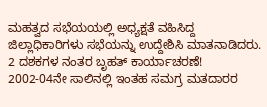ಮಹತ್ವದ ಸಭೆಯಯಲ್ಲಿ ಅಧ್ಯಕ್ಷತೆ ವಹಿಸಿದ್ದ ಜಿಲ್ಲಾಧಿಕಾರಿಗಳು ಸಭೆಯನ್ನು ಉದ್ದೇಶಿಸಿ ಮಾತನಾಡಿದರು.
2 ದಶಕಗಳ ನಂತರ ಬೃಹತ್ ಕಾರ್ಯಾಚರಣೆ!
2002-04ನೇ ಸಾಲಿನಲ್ಲಿ ಇಂತಹ ಸಮಗ್ರ ಮತದಾರರ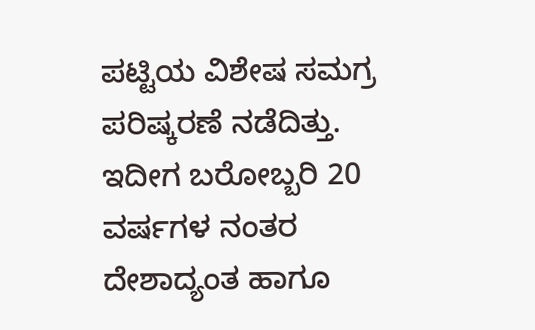ಪಟ್ಟಿಯ ವಿಶೇಷ ಸಮಗ್ರ ಪರಿಷ್ಕರಣೆ ನಡೆದಿತ್ತು. ಇದೀಗ ಬರೋಬ್ಬರಿ 20 ವರ್ಷಗಳ ನಂತರ ದೇಶಾದ್ಯಂತ ಹಾಗೂ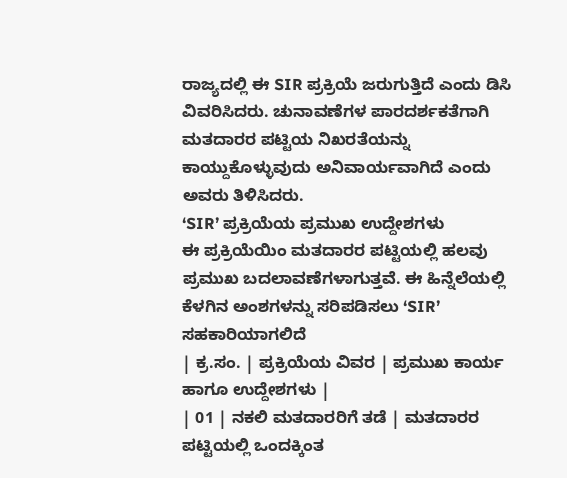ರಾಜ್ಯದಲ್ಲಿ ಈ SIR ಪ್ರಕ್ರಿಯೆ ಜರುಗುತ್ತಿದೆ ಎಂದು ಡಿಸಿ ವಿವರಿಸಿದರು. ಚುನಾವಣೆಗಳ ಪಾರದರ್ಶಕತೆಗಾಗಿ ಮತದಾರರ ಪಟ್ಟಿಯ ನಿಖರತೆಯನ್ನು ಕಾಯ್ದುಕೊಳ್ಳುವುದು ಅನಿವಾರ್ಯವಾಗಿದೆ ಎಂದು ಅವರು ತಿಳಿಸಿದರು.
‘SIR’ ಪ್ರಕ್ರಿಯೆಯ ಪ್ರಮುಖ ಉದ್ದೇಶಗಳು
ಈ ಪ್ರಕ್ರಿಯೆಯಿಂ ಮತದಾರರ ಪಟ್ಟಿಯಲ್ಲಿ ಹಲವು ಪ್ರಮುಖ ಬದಲಾವಣೆಗಳಾಗುತ್ತವೆ. ಈ ಹಿನ್ನೆಲೆಯಲ್ಲಿ ಕೆಳಗಿನ ಅಂಶಗಳನ್ನು ಸರಿಪಡಿಸಲು ‘SIR’ ಸಹಕಾರಿಯಾಗಲಿದೆ
| ಕ್ರ.ಸಂ. | ಪ್ರಕ್ರಿಯೆಯ ವಿವರ | ಪ್ರಮುಖ ಕಾರ್ಯ ಹಾಗೂ ಉದ್ದೇಶಗಳು |
| 01 | ನಕಲಿ ಮತದಾರರಿಗೆ ತಡೆ | ಮತದಾರರ ಪಟ್ಟಿಯಲ್ಲಿ ಒಂದಕ್ಕಿಂತ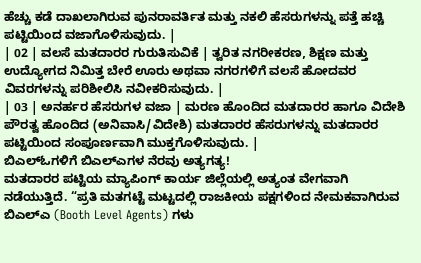ಹೆಚ್ಚು ಕಡೆ ದಾಖಲಾಗಿರುವ ಪುನರಾವರ್ತಿತ ಮತ್ತು ನಕಲಿ ಹೆಸರುಗಳನ್ನು ಪತ್ತೆ ಹಚ್ಚಿ ಪಟ್ಟಿಯಿಂದ ವಜಾಗೊಳಿಸುವುದು. |
| 02 | ವಲಸೆ ಮತದಾರರ ಗುರುತಿಸುವಿಕೆ | ತ್ವರಿತ ನಗರೀಕರಣ, ಶಿಕ್ಷಣ ಮತ್ತು ಉದ್ಯೋಗದ ನಿಮಿತ್ತ ಬೇರೆ ಊರು ಅಥವಾ ನಗರಗಳಿಗೆ ವಲಸೆ ಹೋದವರ ವಿವರಗಳನ್ನು ಪರಿಶೀಲಿಸಿ ನವೀಕರಿಸುವುದು. |
| 03 | ಅನರ್ಹರ ಹೆಸರುಗಳ ವಜಾ | ಮರಣ ಹೊಂದಿದ ಮತದಾರರ ಹಾಗೂ ವಿದೇಶಿ ಪೌರತ್ವ ಹೊಂದಿದ (ಅನಿವಾಸಿ/ವಿದೇಶಿ) ಮತದಾರರ ಹೆಸರುಗಳನ್ನು ಮತದಾರರ ಪಟ್ಟಿಯಿಂದ ಸಂಪೂರ್ಣವಾಗಿ ಮುಕ್ತಗೊಳಿಸುವುದು. |
ಬಿಎಲ್ಓಗಳಿಗೆ ಬಿಎಲ್ಎಗಳ ನೆರವು ಅತ್ಯಗತ್ಯ!
ಮತದಾರರ ಪಟ್ಟಿಯ ಮ್ಯಾಪಿಂಗ್ ಕಾರ್ಯ ಜಿಲ್ಲೆಯಲ್ಲಿ ಅತ್ಯಂತ ವೇಗವಾಗಿ ನಡೆಯುತ್ತಿದೆ. “ಪ್ರತಿ ಮತಗಟ್ಟೆ ಮಟ್ಟದಲ್ಲಿ ರಾಜಕೀಯ ಪಕ್ಷಗಳಿಂದ ನೇಮಕವಾಗಿರುವ ಬಿಎಲ್ಎ (Booth Level Agents) ಗಳು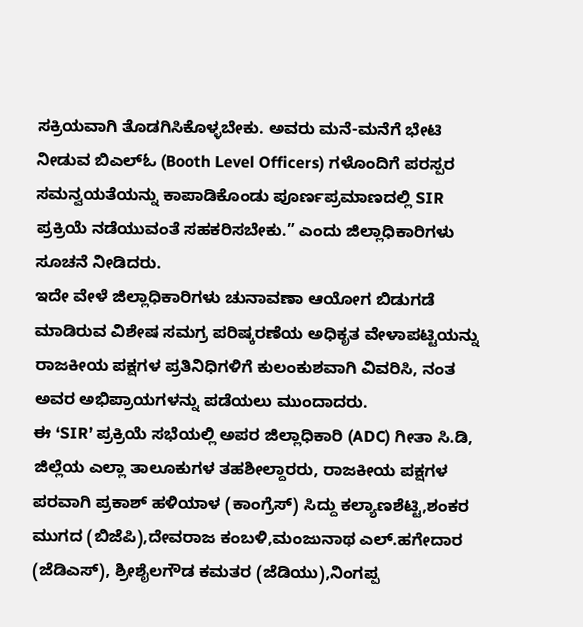ಸಕ್ರಿಯವಾಗಿ ತೊಡಗಿಸಿಕೊಳ್ಳಬೇಕು. ಅವರು ಮನೆ-ಮನೆಗೆ ಭೇಟಿ ನೀಡುವ ಬಿಎಲ್ಓ (Booth Level Officers) ಗಳೊಂದಿಗೆ ಪರಸ್ಪರ ಸಮನ್ವಯತೆಯನ್ನು ಕಾಪಾಡಿಕೊಂಡು ಪೂರ್ಣಪ್ರಮಾಣದಲ್ಲಿ SIR ಪ್ರಕ್ರಿಯೆ ನಡೆಯುವಂತೆ ಸಹಕರಿಸಬೇಕು.” ಎಂದು ಜಿಲ್ಲಾಧಿಕಾರಿಗಳು ಸೂಚನೆ ನೀಡಿದರು.
ಇದೇ ವೇಳೆ ಜಿಲ್ಲಾಧಿಕಾರಿಗಳು ಚುನಾವಣಾ ಆಯೋಗ ಬಿಡುಗಡೆ ಮಾಡಿರುವ ವಿಶೇಷ ಸಮಗ್ರ ಪರಿಷ್ಕರಣೆಯ ಅಧಿಕೃತ ವೇಳಾಪಟ್ಟಿಯನ್ನು ರಾಜಕೀಯ ಪಕ್ಷಗಳ ಪ್ರತಿನಿಧಿಗಳಿಗೆ ಕುಲಂಕುಶವಾಗಿ ವಿವರಿಸಿ, ನಂತ ಅವರ ಅಭಿಪ್ರಾಯಗಳನ್ನು ಪಡೆಯಲು ಮುಂದಾದರು.
ಈ ‘SIR’ ಪ್ರಕ್ರಿಯೆ ಸಭೆಯಲ್ಲಿ ಅಪರ ಜಿಲ್ಲಾಧಿಕಾರಿ (ADC) ಗೀತಾ ಸಿ.ಡಿ, ಜಿಲ್ಲೆಯ ಎಲ್ಲಾ ತಾಲೂಕುಗಳ ತಹಶೀಲ್ದಾರರು, ರಾಜಕೀಯ ಪಕ್ಷಗಳ ಪರವಾಗಿ ಪ್ರಕಾಶ್ ಹಳಿಯಾಳ (ಕಾಂಗ್ರೆಸ್) ಸಿದ್ದು ಕಲ್ಯಾಣಶೆಟ್ಟಿ,ಶಂಕರ ಮುಗದ (ಬಿಜೆಪಿ),ದೇವರಾಜ ಕಂಬಳಿ,ಮಂಜುನಾಥ ಎಲ್.ಹಗೇದಾರ (ಜೆಡಿಎಸ್), ಶ್ರೀಶೈಲಗೌಡ ಕಮತರ (ಜೆಡಿಯು),ನಿಂಗಪ್ಪ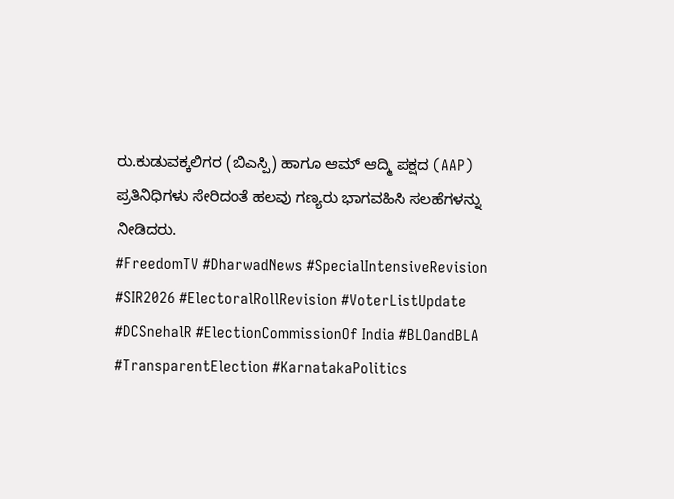ರು.ಕುಡುವಕ್ಕಲಿಗರ (ಬಿಎಸ್ಪಿ) ಹಾಗೂ ಆಮ್ ಆದ್ಮಿ ಪಕ್ಷದ (AAP) ಪ್ರತಿನಿಧಿಗಳು ಸೇರಿದಂತೆ ಹಲವು ಗಣ್ಯರು ಭಾಗವಹಿಸಿ ಸಲಹೆಗಳನ್ನು ನೀಡಿದರು.
#FreedomTV #DharwadNews #SpecialIntensiveRevision #SIR2026 #ElectoralRollRevision #VoterListUpdate #DCSnehalR #ElectionCommissionOf India #BLOandBLA #TransparentElection #KarnatakaPolitics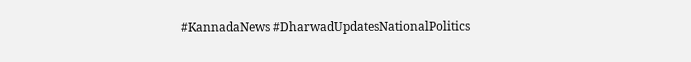#KannadaNews #DharwadUpdatesNationalPolitics